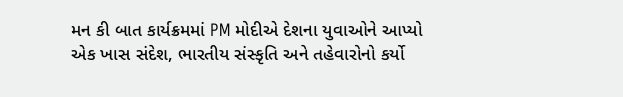મન કી બાત કાર્યક્રમમાં PM મોદીએ દેશના યુવાઓને આપ્યો એક ખાસ સંદેશ, ભારતીય સંસ્કૃતિ અને તહેવારોનો કર્યો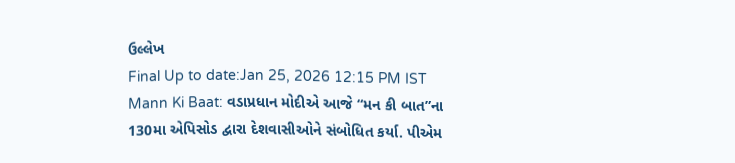ઉલ્લેખ
Final Up to date:Jan 25, 2026 12:15 PM IST Mann Ki Baat: વડાપ્રધાન મોદીએ આજે “મન કી બાત”ના 130મા એપિસોડ દ્વારા દેશવાસીઓને સંબોધિત કર્યા. પીએમ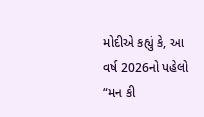મોદીએ કહ્યું કે, આ વર્ષ 2026નો પહેલો “મન કી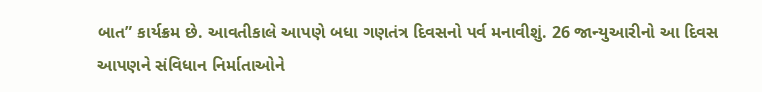બાત” કાર્યક્રમ છે. આવતીકાલે આપણે બધા ગણતંત્ર દિવસનો પર્વ મનાવીશું. 26 જાન્યુઆરીનો આ દિવસ આપણને સંવિધાન નિર્માતાઓને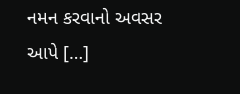નમન કરવાનો અવસર આપે […]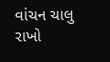વાંચન ચાલુ રાખો